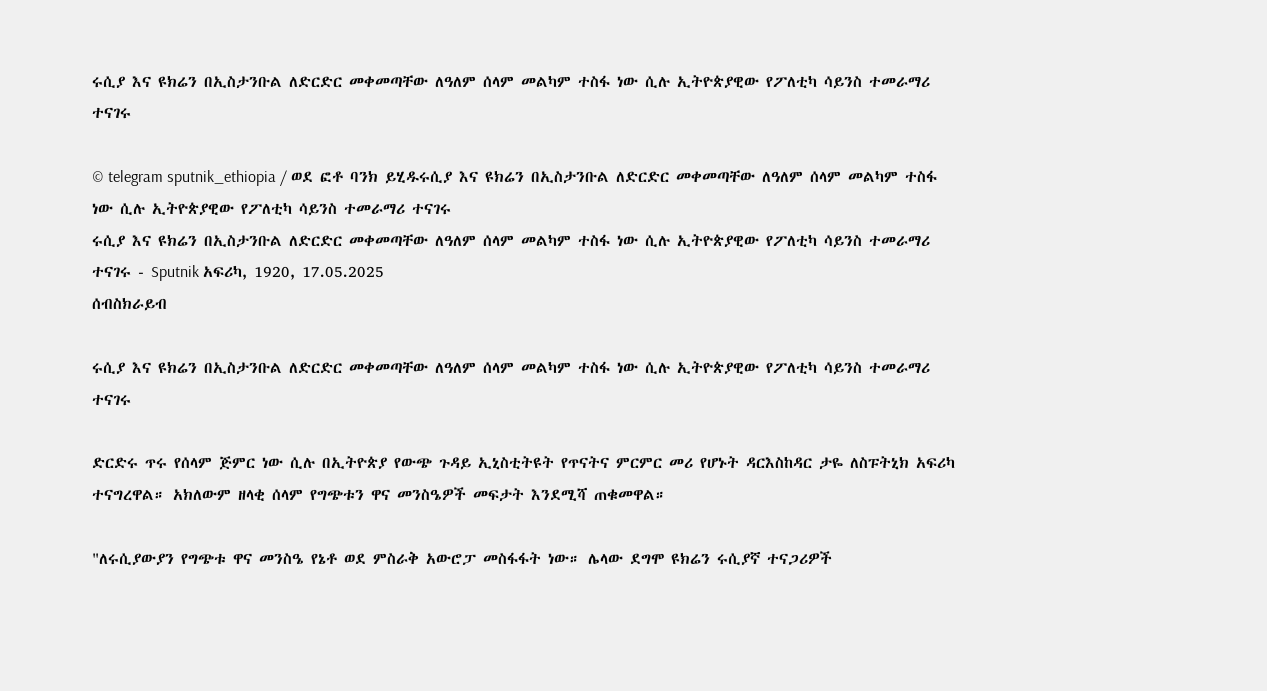ሩሲያ እና ዩክሬን በኢስታንቡል ለድርድር መቀመጣቸው ለዓለም ሰላም መልካም ተስፋ ነው ሲሉ ኢትዮጵያዊው የፖለቲካ ሳይንስ ተመራማሪ ተናገሩ

© telegram sputnik_ethiopia / ወደ ፎቶ ባንክ ይሂዱሩሲያ እና ዩክሬን በኢስታንቡል ለድርድር መቀመጣቸው ለዓለም ሰላም መልካም ተስፋ ነው ሲሉ ኢትዮጵያዊው የፖለቲካ ሳይንስ ተመራማሪ ተናገሩ
ሩሲያ እና ዩክሬን በኢስታንቡል ለድርድር መቀመጣቸው ለዓለም ሰላም መልካም ተስፋ ነው ሲሉ ኢትዮጵያዊው የፖለቲካ ሳይንስ ተመራማሪ ተናገሩ - Sputnik አፍሪካ, 1920, 17.05.2025
ሰብስክራይብ

ሩሲያ እና ዩክሬን በኢስታንቡል ለድርድር መቀመጣቸው ለዓለም ሰላም መልካም ተስፋ ነው ሲሉ ኢትዮጵያዊው የፖለቲካ ሳይንስ ተመራማሪ ተናገሩ

ድርድሩ ጥሩ የሰላም ጅምር ነው ሲሉ በኢትዮጵያ የውጭ ጉዳይ ኢኒስቲትዩት የጥናትና ምርምር መሪ የሆኑት ዳርእስከዳር ታዬ ለስፑትኒክ አፍሪካ ተናግረዋል። አክለውም ዘላቂ ሰላም የግጭቱን ዋና መንስዔዎች መፍታት እንደሚሻ ጠቁመዋል።

"ለሩሲያውያን የግጭቱ ዋና መንስዔ የኔቶ ወደ ምስራቅ አውሮፓ መስፋፋት ነው። ሌላው ደግሞ ዩክሬን ሩሲያኛ ተናጋሪዎች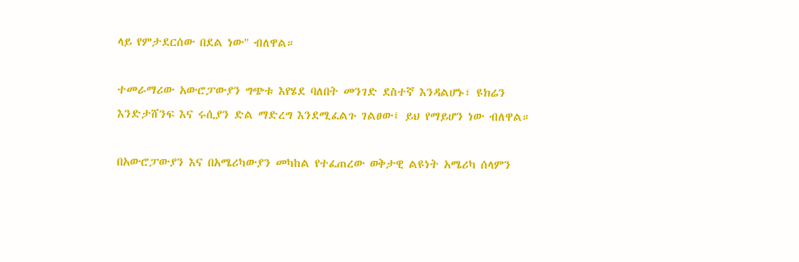ላይ የምታደርሰው በደል ነው" ብለዋል።

ተመራማሪው አውሮፓውያን ግጭቱ እየሄደ ባለበት መንገድ ደስተኛ እንዳልሆኑ፣ ዩክሬን እንድታሸንፍ እና ሩሲያን ድል ማድረግ እንደሚፈልጉ ገልፀው፤ ይህ የማይሆን ነው ብለዋል።

በአውሮፓውያን እና በአሜሪካውያን መካከል የተፈጠረው ወቅታዊ ልዩነት አሜሪካ ሰላምን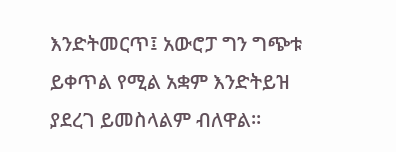እንድትመርጥ፤ አውሮፓ ግን ግጭቱ ይቀጥል የሚል አቋም እንድትይዝ ያደረገ ይመስላልም ብለዋል።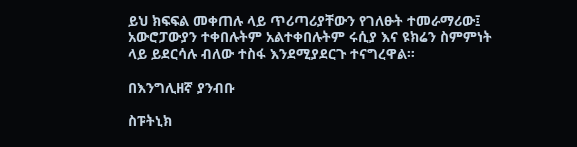ይህ ክፍፍል መቀጠሉ ላይ ጥሪጣሪያቸውን የገለፁት ተመራማሪው፤ አውሮፓውያን ተቀበሉትም አልተቀበሉትም ሩሲያ እና ዩክሬን ስምምነት ላይ ይደርሳሉ ብለው ተስፋ እንደሚያደርጉ ተናግረዋል።

በእንግሊዘኛ ያንብቡ

ስፑትኒክ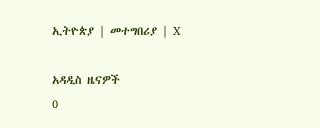ኢትዮጵያ | መተግበሪያ | X

አዳዲስ ዜናዎች
0